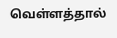வெள்ளத்தால்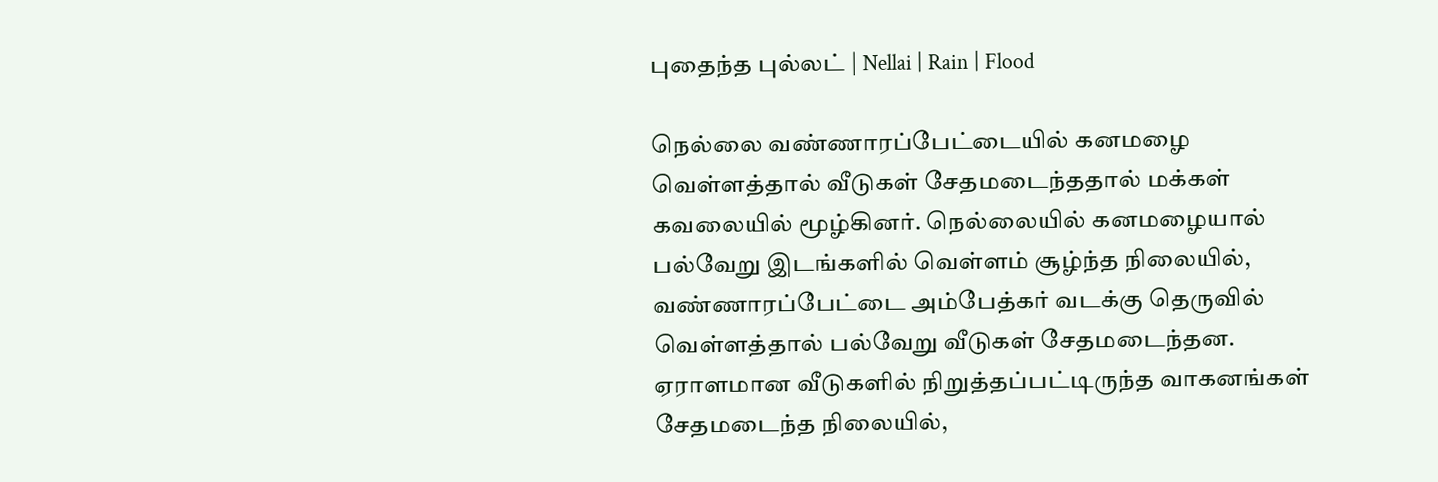புதைந்த புல்லட் | Nellai | Rain | Flood

நெல்லை வண்ணாரப்பேட்டையில் கனமழை வெள்ளத்தால் வீடுகள் சேதமடைந்ததால் மக்கள் கவலையில் மூழ்கினர். நெல்லையில் கனமழையால் பல்வேறு இடங்களில் வெள்ளம் சூழ்ந்த நிலையில், வண்ணாரப்பேட்டை அம்பேத்கர் வடக்கு தெருவில் வெள்ளத்தால் பல்வேறு வீடுகள் சேதமடைந்தன. ஏராளமான வீடுகளில் நிறுத்தப்பட்டிருந்த வாகனங்கள் சேதமடைந்த நிலையில்,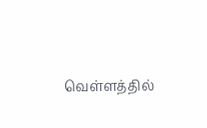வெள்ளத்தில்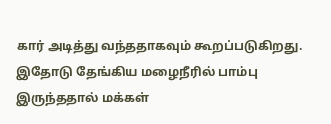கார் அடித்து வந்ததாகவும் கூறப்படுகிறது. இதோடு தேங்கிய மழைநீரில் பாம்பு இருந்ததால் மக்கள்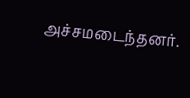அச்சமடைந்தனர்.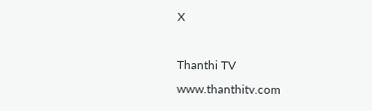X

Thanthi TV
www.thanthitv.com